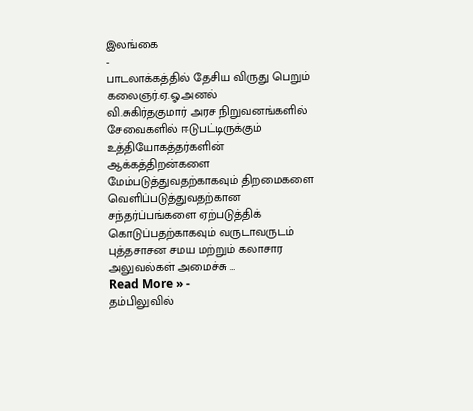இலங்கை
-
பாடலாக்கத்தில் தேசிய விருது பெறும் கலைஞர்.ஏ.ஓ.அனல்
வி.சுகிர்தகுமார் அரச நிறுவனங்களில் சேவைகளில் ஈடுபட்டிருக்கும் உத்தியோகத்தர்களின் ஆக்கத்திறன்களை மேம்படுத்துவதற்காகவும் திறமைகளை வெளிப்படுத்துவதற்கான சந்தர்ப்பங்களை ஏற்படுத்திக் கொடுப்பதற்காகவும் வருடாவருடம் புத்தசாசன சமய மற்றும் கலாசார அலுவல்கள் அமைச்சு …
Read More » -
தம்பிலுவில்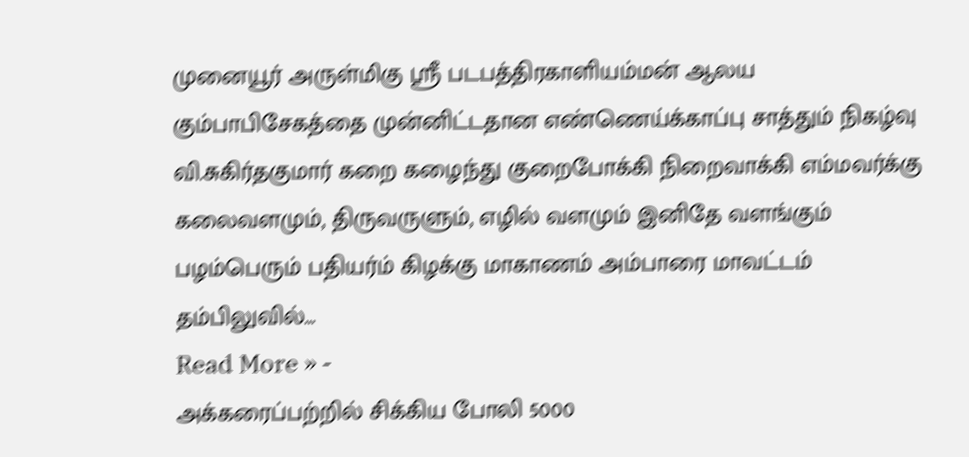முனையூர் அருள்மிகு ஸ்ரீ படபத்திரகாளியம்மன் ஆலய கும்பாபிசேகத்தை முன்னிட்டதான எண்ணெய்க்காப்பு சாத்தும் நிகழ்வு
வி.சுகிர்தகுமார் கறை கழைந்து குறைபோக்கி நிறைவாக்கி எம்மவர்க்கு கலைவளமும், திருவருளும், எழில் வளமும் இனிதே வளங்கும் பழம்பெரும் பதியர்ம் கிழக்கு மாகாணம் அம்பாரை மாவட்டம் தம்பிலுவில்…
Read More » -
அக்கரைப்பற்றில் சிக்கிய போலி 5000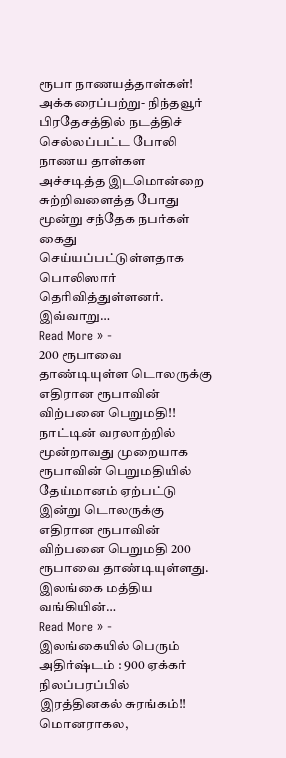ரூபா நாணயத்தாள்கள்!
அக்கரைப்பற்று- நிந்தவூர் பிரதேசத்தில் நடத்திச் செல்லப்பட்ட போலி நாணய தாள்கள அச்சடித்த இடமொன்றை சுற்றிவளைத்த போது மூன்று சந்தேக நபர்கள் கைது செய்யப்பட்டுள்ளதாக பொலிஸார் தெரிவித்துள்ளனர். இவ்வாறு…
Read More » -
200 ரூபாவை தாண்டியுள்ள டொலருக்கு எதிரான ரூபாவின் விற்பனை பெறுமதி!!
நாட்டின் வரலாற்றில் மூன்றாவது முறையாக ரூபாவின் பெறுமதியில் தேய்மானம் ஏற்பட்டு இன்று டொலருக்கு எதிரான ரூபாவின் விற்பனை பெறுமதி 200 ரூபாவை தாண்டியுள்ளது. இலங்கை மத்திய வங்கியின்…
Read More » -
இலங்கையில் பெரும் அதிர்ஷ்டம் : 900 ஏக்கர் நிலப்பரப்பில் இரத்தினகல் சுரங்கம்!!
மொனராகல,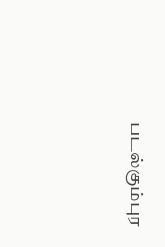படல்கும்புர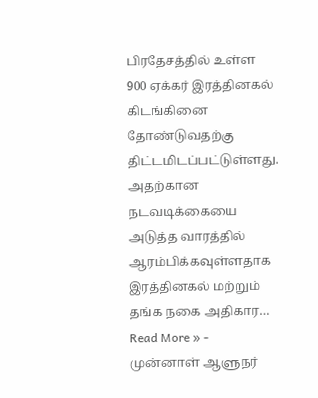பிரதேசத்தில் உள்ள 900 ஏக்கர் இரத்தினகல் கிடங்கினை தோண்டுவதற்கு திட்டமிடப்பட்டுள்ளது. அதற்கான நடவடிக்கையை அடுத்த வாரத்தில் ஆரம்பிக்கவுள்ளதாக இரத்தினகல் மற்றும் தங்க நகை அதிகார…
Read More » -
முன்னாள் ஆளுநர்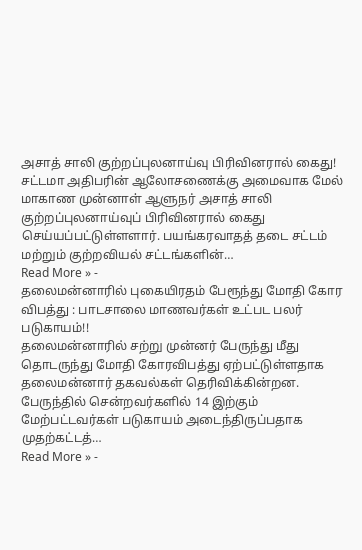அசாத் சாலி குற்றப்புலனாய்வு பிரிவினரால் கைது!
சட்டமா அதிபரின் ஆலோசணைக்கு அமைவாக மேல் மாகாண முன்னாள் ஆளுநர் அசாத் சாலி குற்றப்புலனாய்வுப் பிரிவினரால் கைது செய்யப்பட்டுள்ளளார். பயங்கரவாதத் தடை சட்டம் மற்றும் குற்றவியல் சட்டங்களின்…
Read More » -
தலைமன்னாரில் புகையிரதம் பேரூந்து மோதி கோர விபத்து : பாடசாலை மாணவர்கள் உட்பட பலர் படுகாயம்!!
தலைமன்னாரில் சற்று முன்னர் பேருந்து மீது தொடருந்து மோதி கோரவிபத்து ஏற்பட்டுள்ளதாக தலைமன்னார் தகவல்கள் தெரிவிக்கின்றன. பேருந்தில் சென்றவர்களில் 14 இற்கும் மேற்பட்டவர்கள் படுகாயம் அடைந்திருப்பதாக முதற்கட்டத்…
Read More » -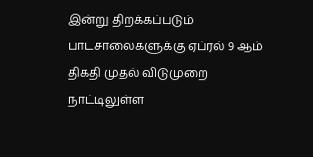இன்று திறக்கப்படும் பாடசாலைகளுக்கு ஏப்ரல் 9 ஆம் திகதி முதல் விடுமுறை
நாட்டிலுள்ள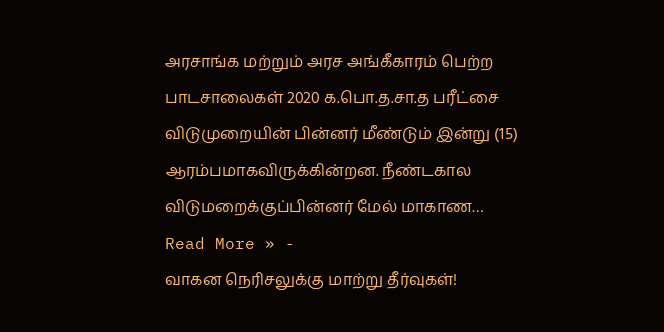அரசாங்க மற்றும் அரச அங்கீகாரம் பெற்ற பாடசாலைகள் 2020 க.பொ.த.சா.த பரீட்சை விடுமுறையின் பின்னர் மீண்டும் இன்று (15) ஆரம்பமாகவிருக்கின்றன. நீண்டகால விடுமறைக்குப்பின்னர் மேல் மாகாண…
Read More » -
வாகன நெரிசலுக்கு மாற்று தீர்வுகள்!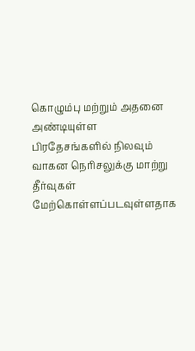கொழும்பு மற்றும் அதனை அண்டியுள்ள பிரதேசங்களில் நிலவும் வாகன நெரிசலுக்கு மாற்று தீர்வுகள் மேற்கொள்ளப்படவுள்ளதாக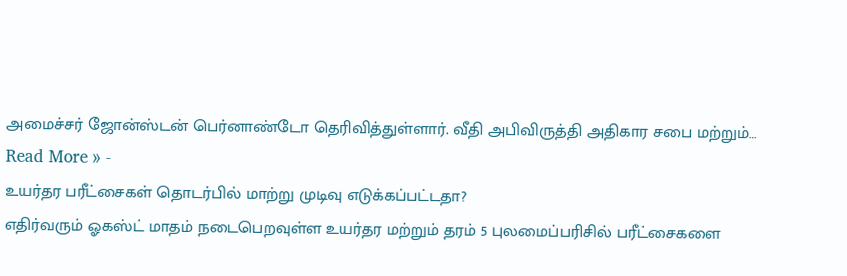அமைச்சர் ஜோன்ஸ்டன் பெர்னாண்டோ தெரிவித்துள்ளார். வீதி அபிவிருத்தி அதிகார சபை மற்றும்…
Read More » -
உயர்தர பரீட்சைகள் தொடர்பில் மாற்று முடிவு எடுக்கப்பட்டதா?
எதிர்வரும் ஓகஸ்ட் மாதம் நடைபெறவுள்ள உயர்தர மற்றும் தரம் 5 புலமைப்பரிசில் பரீட்சைகளை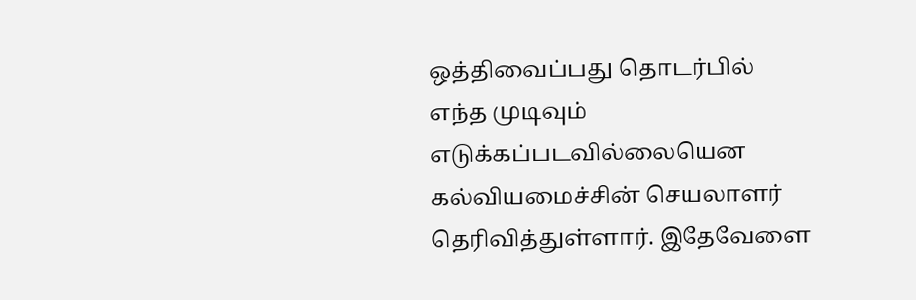ஒத்திவைப்பது தொடர்பில் எந்த முடிவும் எடுக்கப்படவில்லையென கல்வியமைச்சின் செயலாளர் தெரிவித்துள்ளார். இதேவேளை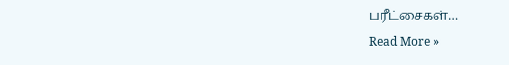பரீட்சைகள்…
Read More »